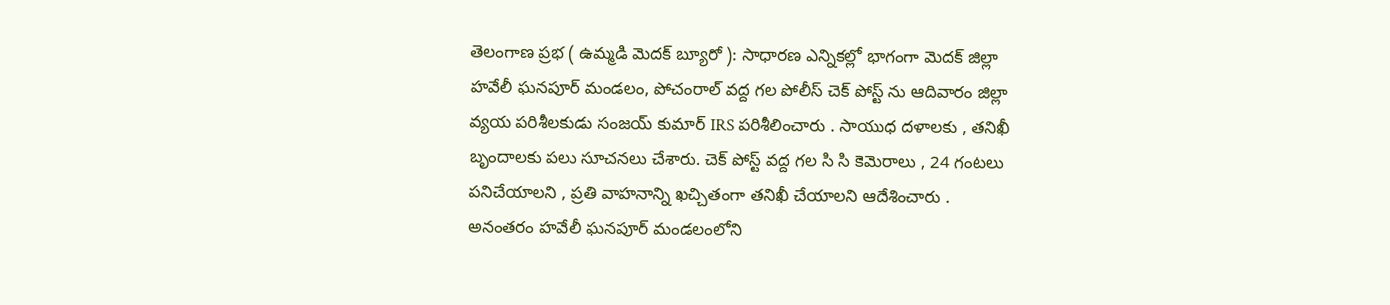తెలంగాణ ప్రభ ( ఉమ్మడి మెదక్ బ్యూరో ): సాధారణ ఎన్నికల్లో భాగంగా మెదక్ జిల్లా హవేలీ ఘనపూర్ మండలం, పోచంరాల్ వద్ద గల పోలీస్ చెక్ పోస్ట్ ను ఆదివారం జిల్లా వ్యయ పరిశీలకుడు సంజయ్ కుమార్ IRS పరిశీలించారు . సాయుధ దళాలకు , తనిఖీ బృందాలకు పలు సూచనలు చేశారు. చెక్ పోస్ట్ వద్ద గల సి సి కెమెరాలు , 24 గంటలు పనిచేయాలని , ప్రతి వాహనాన్ని ఖచ్చితంగా తనిఖీ చేయాలని ఆదేశించారు .
అనంతరం హవేలీ ఘనపూర్ మండలంలోని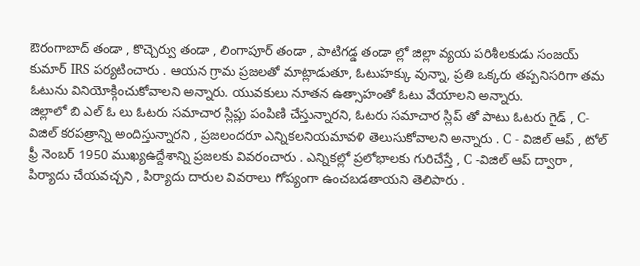ఔరంగాబాద్ తండా , కొచ్చెర్వు తండా , లింగాపూర్ తండా , పాటిగడ్డ తండా ల్లో జిల్లా వ్యయ పరిశీలకుడు సంజయ్ కుమార్ IRS పర్యటించారు . ఆయన గ్రామ ప్రజలతో మాట్లాడుతూ, ఓటుహక్కు వున్నా, ప్రతి ఒక్కరు తప్పనిసరిగా తమ ఓటును వినియోక్గించుకోవాలని అన్నారు. యువకులు నూతన ఉత్సాహంతో ఓటు వేయాలని అన్నారు.
జిల్లాలో బి ఎల్ ఓ లు ఓటరు సమాచార స్లిప్లు పంపిణి చేస్తున్నారని, ఓటరు సమాచార స్లిప్ తో పాటు ఓటరు గైడ్ , C- విజిల్ కరపత్రాన్ని అందిస్తున్నారని , ప్రజలందరూ ఎన్నికలనియమావళి తెలుసుకోవాలని అన్నారు . C - విజిల్ ఆప్ , టోల్ ఫ్రీ నెంబర్ 1950 ముఖ్యఉద్దేశాన్ని ప్రజలకు వివరంచారు . ఎన్నికల్లో ప్రలోభాలకు గురిచేస్తే , C -విజిల్ ఆప్ ద్వారా , పిర్యాదు చేయవచ్చని , పిర్యాదు దారుల వివరాలు గోప్యంగా ఉంచబడతాయని తెలిపారు .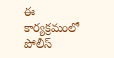ఈ కార్యక్రమంలో పోలీస్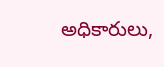అధికారులు,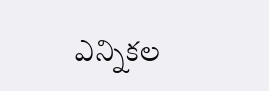ఎన్నికల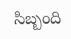సిబ్బంది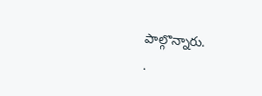పాల్గొన్నారు.
.